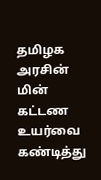தமிழக அரசின் மின் கட்டண உயர்வை கண்டித்து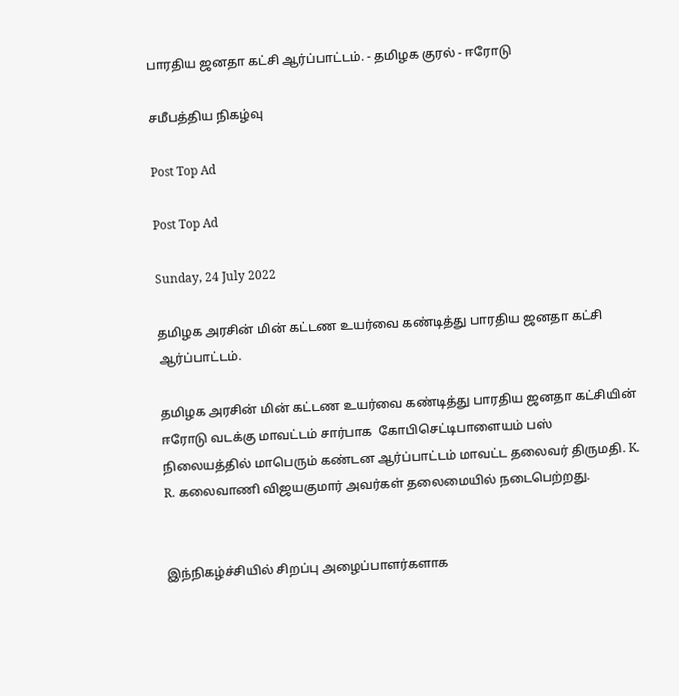பாரதிய ஜனதா கட்சி ஆர்ப்பாட்டம். - தமிழக குரல் - ஈரோடு

சமீபத்திய நிகழ்வு

Post Top Ad

Post Top Ad

Sunday, 24 July 2022

தமிழக அரசின் மின் கட்டண உயர்வை கண்டித்து பாரதிய ஜனதா கட்சி ஆர்ப்பாட்டம்.

தமிழக அரசின் மின் கட்டண உயர்வை கண்டித்து பாரதிய ஜனதா கட்சியின்  ஈரோடு வடக்கு மாவட்டம் சார்பாக  கோபிசெட்டிபாளையம் பஸ் நிலையத்தில் மாபெரும் கண்டன ஆர்ப்பாட்டம் மாவட்ட தலைவர் திருமதி. K. R. கலைவாணி விஜயகுமார் அவர்கள் தலைமையில் நடைபெற்றது.


இந்நிகழ்ச்சியில் சிறப்பு அழைப்பாளர்களாக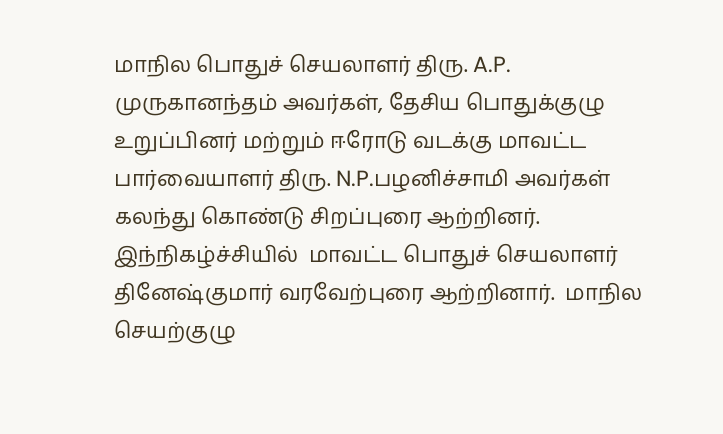மாநில பொதுச் செயலாளர் திரு. A.P. முருகானந்தம் அவர்கள், தேசிய பொதுக்குழு உறுப்பினர் மற்றும் ஈரோடு வடக்கு மாவட்ட பார்வையாளர் திரு. N.P.பழனிச்சாமி அவர்கள் கலந்து கொண்டு சிறப்புரை ஆற்றினர். இந்நிகழ்ச்சியில்  மாவட்ட பொதுச் செயலாளர்  தினேஷ்குமார் வரவேற்புரை ஆற்றினார்.  மாநில செயற்குழு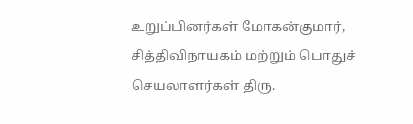உறுப்பினர்கள் மோகன்குமார், சித்திவிநாயகம் மற்றும் பொதுச் செயலாளர்கள் திரு.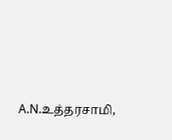A.N.உத்தரசாமி,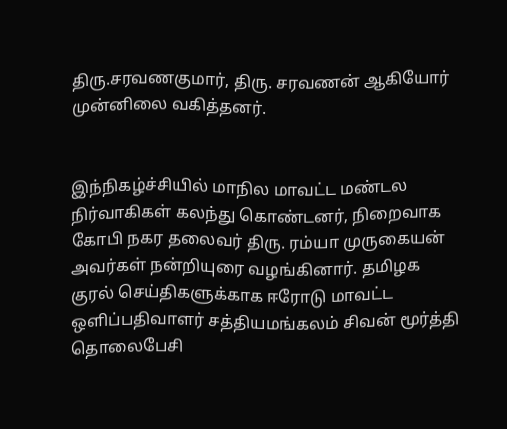திரு.சரவணகுமார், திரு. சரவணன் ஆகியோர் முன்னிலை வகித்தனர்.


இந்நிகழ்ச்சியில் மாநில மாவட்ட மண்டல நிர்வாகிகள் கலந்து கொண்டனர், நிறைவாக கோபி நகர தலைவர் திரு. ரம்யா முருகையன் அவர்கள் நன்றியுரை வழங்கினார். தமிழக குரல் செய்திகளுக்காக ஈரோடு மாவட்ட ஒளிப்பதிவாளர் சத்தியமங்கலம் சிவன் மூர்த்தி தொலைபேசி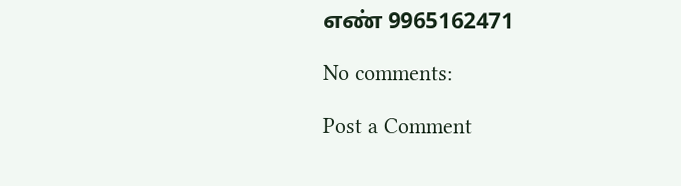எண் 9965162471

No comments:

Post a Comment